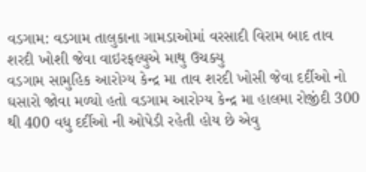વડગામ: વડગામ તાલુકાના ગામડાઓમાં વરસાદી વિરામ બાદ તાવ શરદી ખોશી જેવા વાઇરફલ્યુએ માથુ ઉચક્યુ
વડગામ સામુહિક આરોગ્ય કેન્દ્ર મા તાવ શરદી ખોસી જેવા દર્દીઓ નો ઘસારો જોવા મળ્યો હતો વડગામ આરોગ્ય કેન્દ્ર મા હાલમા રોજીંદી 300 થી 400 વધુ દર્દીઓ ની ઓપેડી રહેતી હોય છે એવુ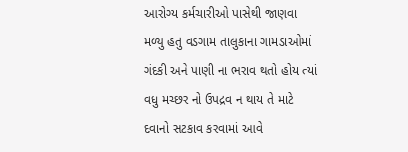આરોગ્ય કર્મચારીઓ પાસેથી જાણવા મળ્યુ હતુ વડગામ તાલુકાના ગામડાઓમાં ગંદકી અને પાણી ના ભરાવ થતો હોય ત્યાં વધુ મચ્છર નો ઉપદ્રવ ન થાય તે માટે દવાનો સટકાવ કરવામાં આવે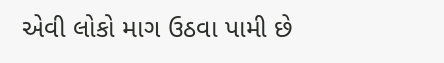એવી લોકો માગ ઉઠવા પામી છે